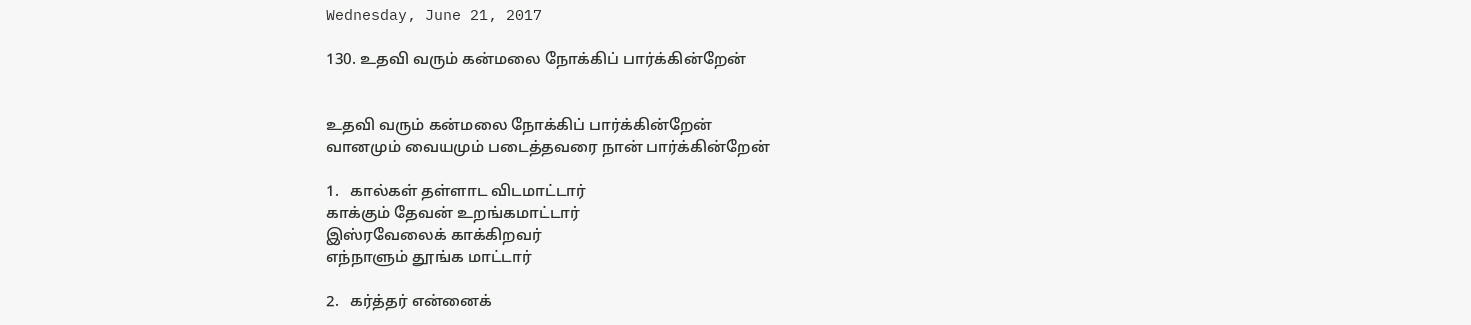Wednesday, June 21, 2017

130. உதவி வரும் கன்மலை நோக்கிப் பார்க்கின்றேன்


உதவி வரும் கன்மலை நோக்கிப் பார்க்கின்றேன்
வானமும் வையமும் படைத்தவரை நான் பார்க்கின்றேன்

1.   கால்கள் தள்ளாட விடமாட்டார்
காக்கும் தேவன் உறங்கமாட்டார்
இஸ்ரவேலைக் காக்கிறவர்
எந்நாளும் தூங்க மாட்டார்

2.   கர்த்தர் என்னைக்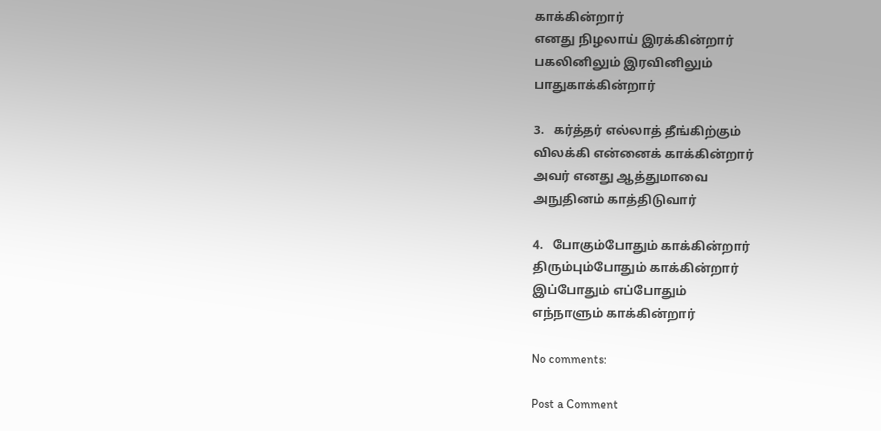காக்கின்றார்
எனது நிழலாய் இரக்கின்றார்
பகலினிலும் இரவினிலும்
பாதுகாக்கின்றார்

3.   கர்த்தர் எல்லாத் தீங்கிற்கும்
விலக்கி என்னைக் காக்கின்றார்
அவர் எனது ஆத்துமாவை
அநுதினம் காத்திடுவார்

4.   போகும்போதும் காக்கின்றார்
திரும்பும்போதும் காக்கின்றார்
இப்போதும் எப்போதும்
எந்நாளும் காக்கின்றார்

No comments:

Post a Comment